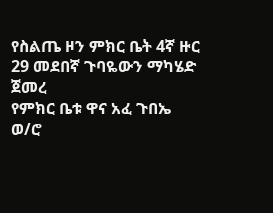የስልጤ ዞን ምክር ቤት 4ኛ ዙር 29 መደበኛ ጉባዬውን ማካሄድ ጀመረ
የምክር ቤቱ ዋና አፈ ጉበኤ ወ/ሮ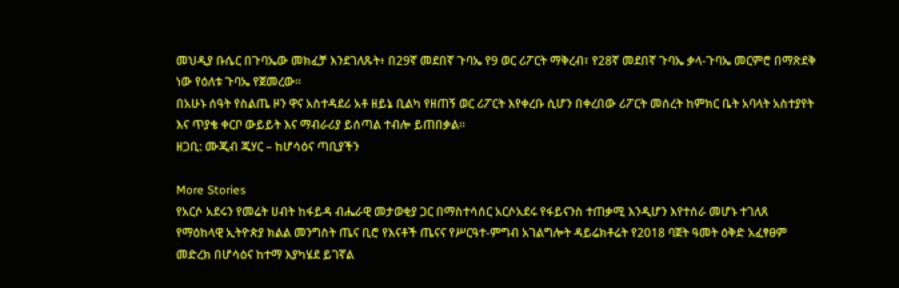መህዲያ ቡሴር በጉባኤው መክፈቻ እንደገለጹት፥ በ29ኛ መደበኛ ጉባኤ የ9 ወር ሪፖርት ማቅረብ፣ የ28ኛ መደበኛ ጉባኤ ቃላ-ጉባኤ መርምሮ በማጽደቅ ነው የዕለቱ ጉባኤ የጀመረው፡፡
በአሁኑ ሰዓት የስልጤ ዞን ዋና አስተዳደሪ አቶ ዘይኔ ቢልካ የዘጠኝ ወር ሪፖርት እየቀረቡ ሲሆን በቀረበው ሪፖርት መሰረት ከምክር ቤት አባላት አስተያየት እና ጥያቄ ቀርቦ ውይይት እና ማብራሪያ ይሰጣል ተብሎ ይጠበቃል።
ዘጋቢ: ሙጂብ ጁሃር – ከሆሳዕና ጣቢያችን

More Stories
የአርሶ አደሩን የመሬት ሀብት ከፋይዳ ብሔራዊ መታወቂያ ጋር በማስተሳሰር አርሶአደሩ የፋይናንስ ተጠቃሚ እንዲሆን እየተሰራ መሆኑ ተገለጸ
የማዕከላዊ ኢትዮጵያ ክልል መንግስት ጤና ቢሮ የእናቶች ጤናና የሥርዓተ-ምግብ አገልግሎት ዳይሬክቶሬት የ2018 ባጀት ዓመት ዕቅድ አፈፃፀም መድረክ በሆሳዕና ከተማ እያካሄደ ይገኛል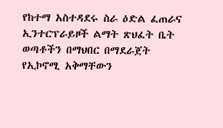የከተማ አስተዳደሩ ስራ ዕድል ፈጠራና ኢንተርፕራይዞች ልማት ጽህፈት ቤት ወጣቶችን በማህበር በማደራጀት የኢኮኖሚ አቅማቸውን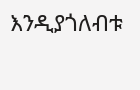እንዲያጎለብቱ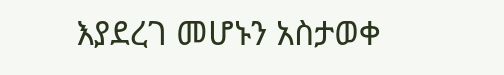እያደረገ መሆኑን አስታወቀ